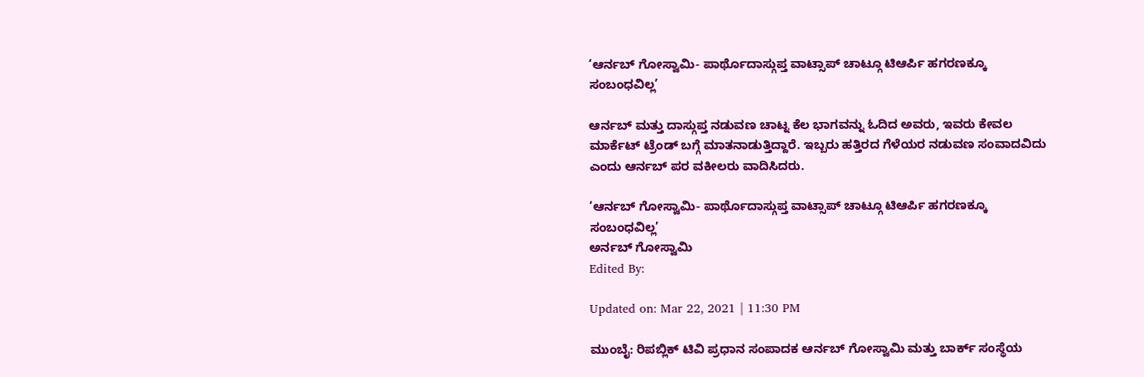‘ಆರ್ನಬ್ ಗೋಸ್ವಾಮಿ- ಪಾರ್ಥೊದಾಸ್ಗುಪ್ತ ವಾಟ್ಸಾಪ್ ಚಾಟ್ಗೂ ಟಿಆರ್ಪಿ ಹಗರಣಕ್ಕೂ ಸಂಬಂಧವಿಲ್ಲ’

ಆರ್ನಬ್ ಮತ್ತು ದಾಸ್ಗುಪ್ತ ನಡುವಣ ಚಾಟ್ನ ಕೆಲ ಭಾಗವನ್ನು ಓದಿದ ಅವರು, ಇವರು ಕೇವಲ ಮಾರ್ಕೆಟ್ ಟ್ರೆಂಡ್ ಬಗ್ಗೆ ಮಾತನಾಡುತ್ತಿದ್ದಾರೆ. ಇಬ್ಬರು ಹತ್ತಿರದ ಗೆಳೆಯರ ನಡುವಣ ಸಂವಾದವಿದು ಎಂದು ಆರ್ನಬ್ ಪರ ವಕೀಲರು ವಾದಿಸಿದರು.

‘ಆರ್ನಬ್ ಗೋಸ್ವಾಮಿ- ಪಾರ್ಥೊದಾಸ್ಗುಪ್ತ ವಾಟ್ಸಾಪ್ ಚಾಟ್ಗೂ ಟಿಆರ್ಪಿ ಹಗರಣಕ್ಕೂ ಸಂಬಂಧವಿಲ್ಲ’
ಅರ್ನಬ್ ಗೋಸ್ವಾಮಿ
Edited By:

Updated on: Mar 22, 2021 | 11:30 PM

ಮುಂಬೈ: ರಿಪಬ್ಲಿಕ್ ಟಿವಿ ಪ್ರಧಾನ ಸಂಪಾದಕ ಆರ್ನಬ್ ಗೋಸ್ವಾಮಿ ಮತ್ತು ಬಾರ್ಕ್ ಸಂಸ್ಥೆಯ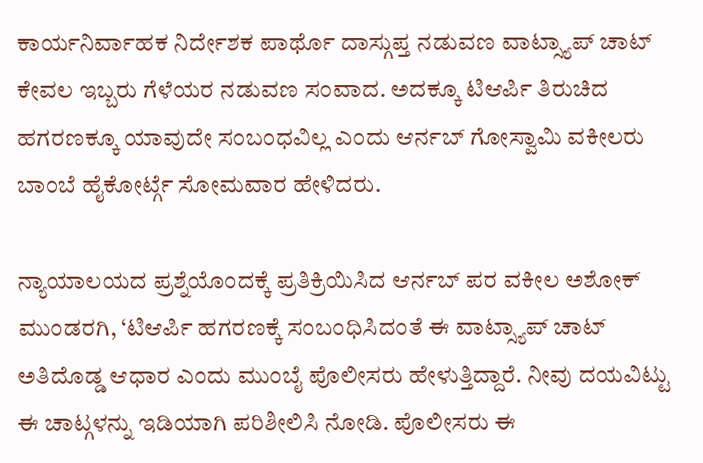ಕಾರ್ಯನಿರ್ವಾಹಕ ನಿರ್ದೇಶಕ ಪಾರ್ಥೊ ದಾಸ್ಗುಪ್ತ ನಡುವಣ ವಾಟ್ಸ್ಯಾಪ್ ಚಾಟ್ ಕೇವಲ ಇಬ್ಬರು ಗೆಳೆಯರ ನಡುವಣ ಸಂವಾದ. ಅದಕ್ಕೂ ಟಿಆರ್ಪಿ ತಿರುಚಿದ ಹಗರಣಕ್ಕೂ ಯಾವುದೇ ಸಂಬಂಧವಿಲ್ಲ ಎಂದು ಆರ್ನಬ್ ಗೋಸ್ವಾಮಿ ವಕೀಲರು ಬಾಂಬೆ ಹೈಕೋರ್ಟ್ಗೆ ಸೋಮವಾರ ಹೇಳಿದರು.

ನ್ಯಾಯಾಲಯದ ಪ್ರಶ್ನೆಯೊಂದಕ್ಕೆ ಪ್ರತಿಕ್ರಿಯಿಸಿದ ಆರ್ನಬ್ ಪರ ವಕೀಲ ಅಶೋಕ್ ಮುಂಡರಗಿ, ‘ಟಿಆರ್ಪಿ ಹಗರಣಕ್ಕೆ ಸಂಬಂಧಿಸಿದಂತೆ ಈ ವಾಟ್ಸ್ಯಾಪ್ ಚಾಟ್ ಅತಿದೊಡ್ಡ ಆಧಾರ ಎಂದು ಮುಂಬೈ ಪೊಲೀಸರು ಹೇಳುತ್ತಿದ್ದಾರೆ. ನೀವು ದಯವಿಟ್ಟು ಈ ಚಾಟ್ಗಳನ್ನು ಇಡಿಯಾಗಿ ಪರಿಶೀಲಿಸಿ ನೋಡಿ. ಪೊಲೀಸರು ಈ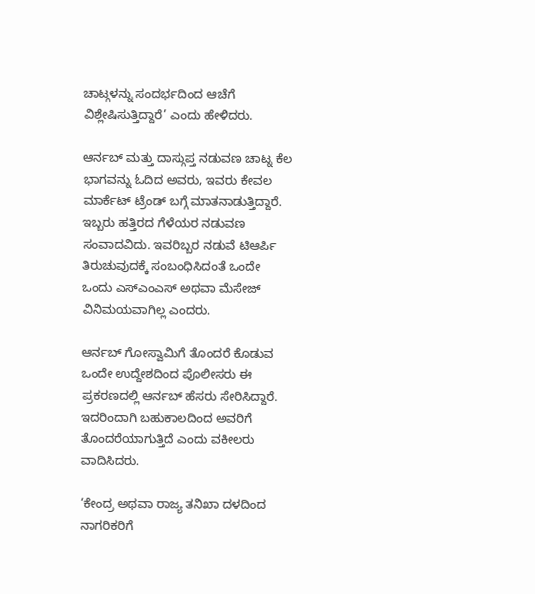ಚಾಟ್ಗಳನ್ನು ಸಂದರ್ಭದಿಂದ ಆಚೆಗೆ ವಿಶ್ಲೇಷಿಸುತ್ತಿದ್ದಾರೆ’ ಎಂದು ಹೇಳಿದರು.

ಆರ್ನಬ್ ಮತ್ತು ದಾಸ್ಗುಪ್ತ ನಡುವಣ ಚಾಟ್ನ ಕೆಲ ಭಾಗವನ್ನು ಓದಿದ ಅವರು, ಇವರು ಕೇವಲ ಮಾರ್ಕೆಟ್ ಟ್ರೆಂಡ್ ಬಗ್ಗೆ ಮಾತನಾಡುತ್ತಿದ್ದಾರೆ. ಇಬ್ಬರು ಹತ್ತಿರದ ಗೆಳೆಯರ ನಡುವಣ ಸಂವಾದವಿದು. ಇವರಿಬ್ಬರ ನಡುವೆ ಟಿಆರ್ಪಿ ತಿರುಚುವುದಕ್ಕೆ ಸಂಬಂಧಿಸಿದಂತೆ ಒಂದೇ ಒಂದು ಎಸ್ಎಂಎಸ್ ಅಥವಾ ಮೆಸೇಜ್ ವಿನಿಮಯವಾಗಿಲ್ಲ ಎಂದರು.

ಆರ್ನಬ್ ಗೋಸ್ವಾಮಿಗೆ ತೊಂದರೆ ಕೊಡುವ ಒಂದೇ ಉದ್ದೇಶದಿಂದ ಪೊಲೀಸರು ಈ ಪ್ರಕರಣದಲ್ಲಿ ಆರ್ನಬ್ ಹೆಸರು ಸೇರಿಸಿದ್ದಾರೆ. ಇದರಿಂದಾಗಿ ಬಹುಕಾಲದಿಂದ ಅವರಿಗೆ ತೊಂದರೆಯಾಗುತ್ತಿದೆ ಎಂದು ವಕೀಲರು ವಾದಿಸಿದರು.

‘ಕೇಂದ್ರ ಅಥವಾ ರಾಜ್ಯ ತನಿಖಾ ದಳದಿಂದ ನಾಗರಿಕರಿಗೆ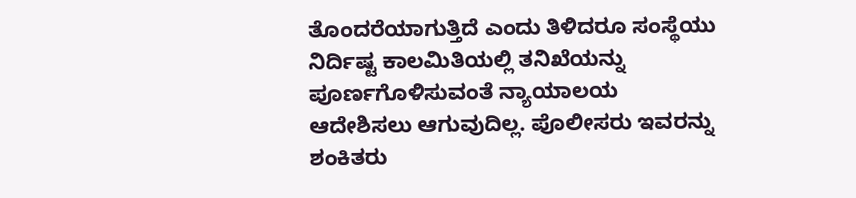ತೊಂದರೆಯಾಗುತ್ತಿದೆ ಎಂದು ತಿಳಿದರೂ ಸಂಸ್ಥೆಯು ನಿರ್ದಿಷ್ಟ ಕಾಲಮಿತಿಯಲ್ಲಿ ತನಿಖೆಯನ್ನು ಪೂರ್ಣಗೊಳಿಸುವಂತೆ ನ್ಯಾಯಾಲಯ ಆದೇಶಿಸಲು ಆಗುವುದಿಲ್ಲ. ಪೊಲೀಸರು ಇವರನ್ನು ಶಂಕಿತರು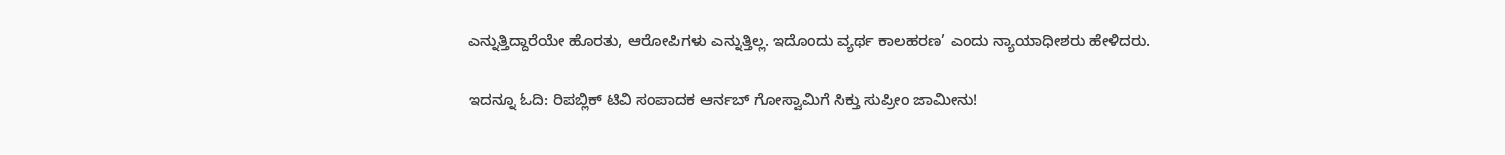ಎನ್ನುತ್ತಿದ್ದಾರೆಯೇ ಹೊರತು, ಆರೋಪಿಗಳು ಎನ್ನುತ್ತಿಲ್ಲ. ಇದೊಂದು ವ್ಯರ್ಥ ಕಾಲಹರಣ’ ಎಂದು ನ್ಯಾಯಾಧೀಶರು ಹೇಳಿದರು.

ಇದನ್ನೂ ಓದಿ: ರಿಪಬ್ಲಿಕ್ ಟಿವಿ ಸಂಪಾದಕ ಆರ್ನಬ್ ಗೋಸ್ವಾಮಿಗೆ ಸಿಕ್ತು ಸುಪ್ರೀಂ ಜಾಮೀನು!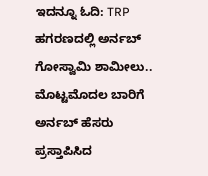ಇದನ್ನೂ ಓದಿ: TRP ಹಗರಣದಲ್ಲಿ ಅರ್ನಬ್ ಗೋಸ್ವಾಮಿ ಶಾಮೀಲು.. ಮೊಟ್ಟಮೊದಲ ಬಾರಿಗೆ ಅರ್ನಬ್ ಹೆಸರು ಪ್ರಸ್ತಾಪಿಸಿದ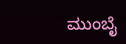ಮುಂಬೈ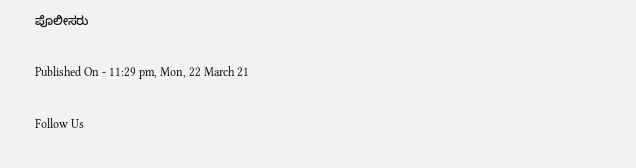ಪೊಲೀಸರು

Published On - 11:29 pm, Mon, 22 March 21

Follow Us